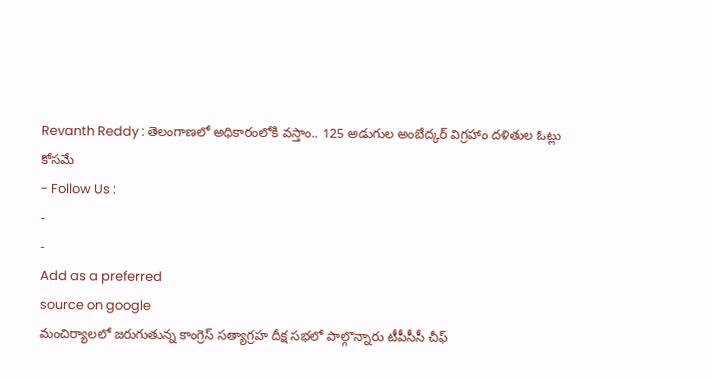Revanth Reddy : తెలంగాణలో అధికారంలోకి వస్తాం.. 125 అడుగుల అంబేద్కర్ విగ్రహాం దళితుల ఓట్లు కోసమే
- Follow Us :
-
-
Add as a preferred
source on google
మంచిర్యాలలో జరుగుతున్న కాంగ్రెస్ సత్యాగ్రహ దీక్ష సభలో పాల్గొన్నారు టీపీసీసీ చీఫ్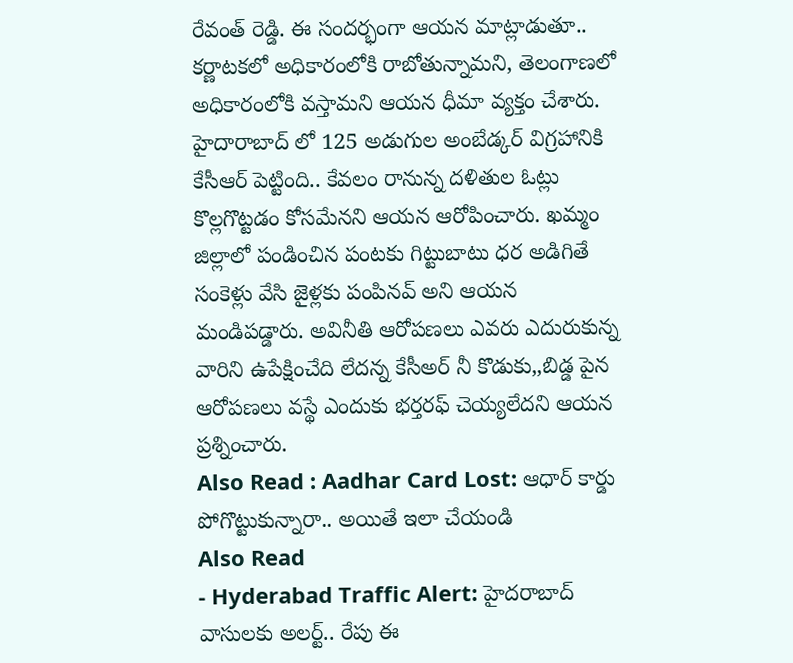రేవంత్ రెడ్డి. ఈ సందర్భంగా ఆయన మాట్లాడుతూ.. కర్ణాటకలో అధికారంలోకి రాబోతున్నామని, తెలంగాణలో అధికారంలోకి వస్తామని ఆయన ధీమా వ్యక్తం చేశారు. హైదారాబాద్ లో 125 అడుగుల అంబేడ్కర్ విగ్రహానికి కేసీఆర్ పెట్టింది.. కేవలం రానున్న దళితుల ఓట్లు కొల్లగొట్టడం కోసమేనని ఆయన ఆరోపించారు. ఖమ్మం జిల్లాలో పండించిన పంటకు గిట్టుబాటు ధర అడిగితే సంకెళ్లు వేసి జైళ్లకు పంపినవ్ అని ఆయన మండిపడ్డారు. అవినీతి ఆరోపణలు ఎవరు ఎదురుకున్న వారిని ఉపేక్షించేది లేదన్న కేసీఅర్ నీ కొడుకు,,బిడ్డ పైన ఆరోపణలు వస్థే ఎందుకు భర్తరఫ్ చెయ్యలేదని ఆయన ప్రశ్నించారు.
Also Read : Aadhar Card Lost: ఆధార్ కార్డు పోగొట్టుకున్నారా.. అయితే ఇలా చేయండి
Also Read
- Hyderabad Traffic Alert: హైదరాబాద్ వాసులకు అలర్ట్.. రేపు ఈ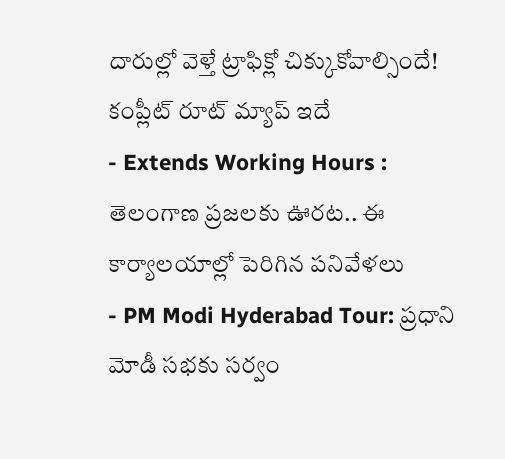దారుల్లో వెళ్తే ట్రాఫిక్లో చిక్కుకోవాల్సిందే! కంప్లీట్ రూట్ మ్యాప్ ఇదే
- Extends Working Hours : తెలంగాణ ప్రజలకు ఊరట.. ఈ కార్యాలయాల్లో పెరిగిన పనివేళలు
- PM Modi Hyderabad Tour: ప్రధాని మోడీ సభకు సర్వం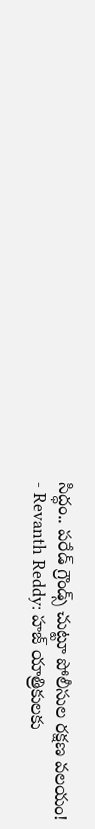సిద్ధం.. పరేడ్ గ్రౌండ్స్ చుట్టూ పోలీసుల రక్షణ వలయం!
- Revanth Reddy: హజ్ యాత్రికులకు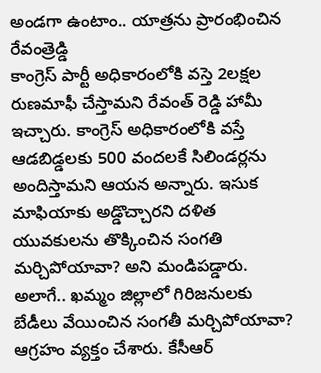అండగా ఉంటాం.. యాత్రను ప్రారంభించిన రేవంత్రెడ్డి
కాంగ్రెస్ పార్టీ అధికారంలోకి వస్తె 2లక్షల రుణమాఫీ చేస్తామని రేవంత్ రెడ్డి హామీ ఇచ్చారు. కాంగ్రెస్ అధికారంలోకి వస్తే ఆడబిడ్డలకు 500 వందలకే సిలిండర్లను అందిస్తామని ఆయన అన్నారు. ఇసుక మాఫియాకు అడ్డొచ్చారని దళిత యువకులను తొక్కించిన సంగతి మర్చిపోయావా? అని మండిపడ్డారు. అలాగే.. ఖమ్మం జిల్లాలో గిరిజనులకు బేడీలు వేయించిన సంగతీ మర్చిపోయావా? ఆగ్రహం వ్యక్తం చేశారు. కేసీఆర్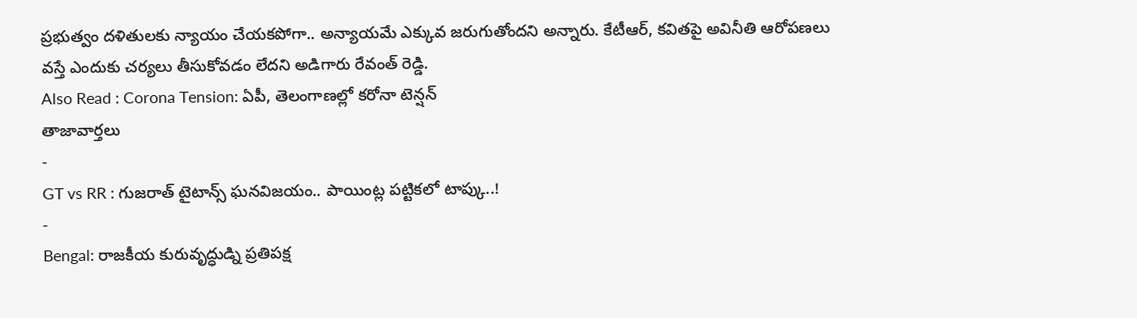ప్రభుత్వం దళితులకు న్యాయం చేయకపోగా.. అన్యాయమే ఎక్కువ జరుగుతోందని అన్నారు. కేటీఆర్, కవితపై అవినీతి ఆరోపణలు వస్తే ఎందుకు చర్యలు తీసుకోవడం లేదని అడిగారు రేవంత్ రెడ్డి.
Also Read : Corona Tension: ఏపీ, తెలంగాణల్లో కరోనా టెన్షన్
తాజావార్తలు
-
GT vs RR : గుజరాత్ టైటాన్స్ ఘనవిజయం.. పాయింట్ల పట్టికలో టాప్కు..!
-
Bengal: రాజకీయ కురువృద్ధుడ్ని ప్రతిపక్ష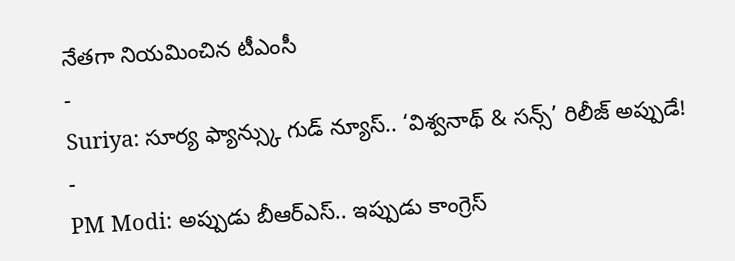నేతగా నియమించిన టీఎంసీ
-
Suriya: సూర్య ఫ్యాన్స్కు గుడ్ న్యూస్.. ‘విశ్వనాథ్ & సన్స్’ రిలీజ్ అప్పుడే!
-
PM Modi: అప్పుడు బీఆర్ఎస్.. ఇప్పుడు కాంగ్రెస్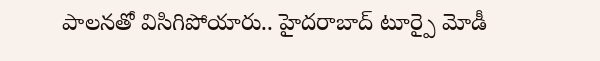పాలనతో విసిగిపోయారు.. హైదరాబాద్ టూర్పై మోడీ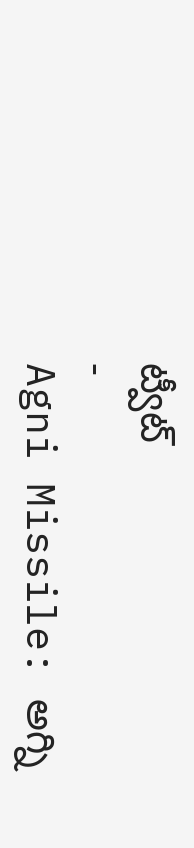ట్వీట్
-
Agni Missile: అగ్ని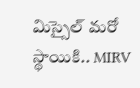మిస్సైల్ మరో స్థాయికి.. MIRV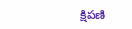క్షిపణి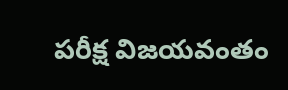పరీక్ష విజయవంతం